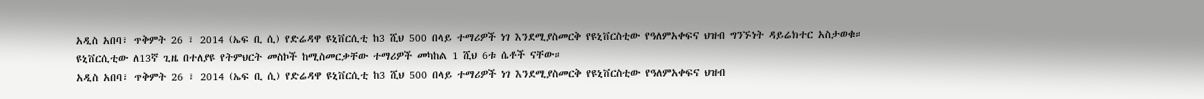አዲስ አበባ፣ ጥቅምት 26 ፣ 2014 (ኤፍ ቢ ሲ) የድሬዳዋ ዩኒቨርሲቲ ከ3 ሺህ 500 በላይ ተማሪዎች ነገ እንደሚያስመርቅ የዩኒቨርስቲው የዓለምአቀፍና ህዝብ ግንኙነት ዳይሬክተር አስታወቁ።
ዩኒቨርሲቲው ለ13ኛ ጊዜ በተለያዩ የትምህርት መስኮች ከሚስመርቃቸው ተማሪዎች መካከል 1 ሺህ 6ቱ ሴቶች ናቸው።
አዲስ አበባ፣ ጥቅምት 26 ፣ 2014 (ኤፍ ቢ ሲ) የድሬዳዋ ዩኒቨርሲቲ ከ3 ሺህ 500 በላይ ተማሪዎች ነገ እንደሚያስመርቅ የዩኒቨርስቲው የዓለምአቀፍና ህዝብ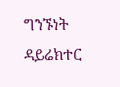ግንኙነት ዳይሬክተር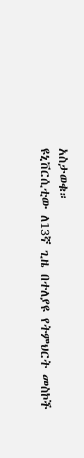አስታወቁ።
ዩኒቨርሲቲው ለ13ኛ ጊዜ በተለያዩ የትምህርት መስኮች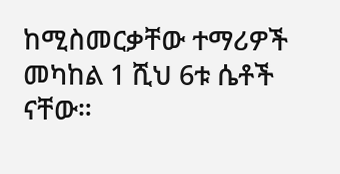ከሚስመርቃቸው ተማሪዎች መካከል 1 ሺህ 6ቱ ሴቶች ናቸው።